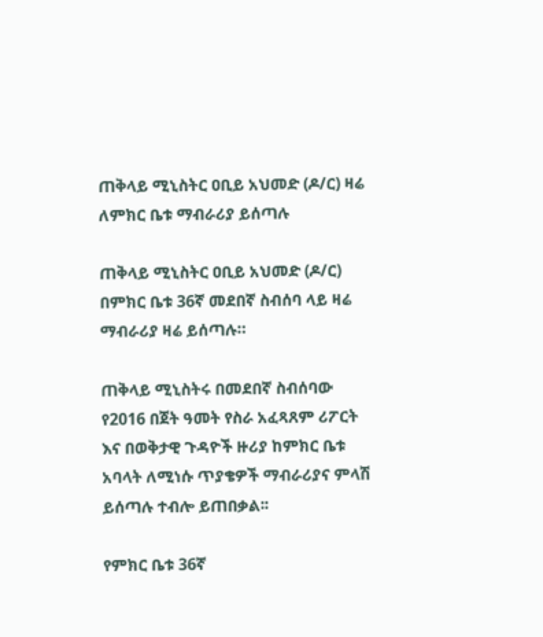ጠቅላይ ሚኒስትር ዐቢይ አህመድ (ዶ/ር) ዛሬ ለምክር ቤቱ ማብራሪያ ይሰጣሉ

ጠቅላይ ሚኒስትር ዐቢይ አህመድ (ዶ/ር) በምክር ቤቱ 36ኛ መደበኛ ስብሰባ ላይ ዛሬ ማብራሪያ ዛሬ ይሰጣሉ።

ጠቅላይ ሚኒስትሩ በመደበኛ ስብሰባው የ2016 በጀት ዓመት የስራ አፈጻጸም ሪፖርት እና በወቅታዊ ጉዳዮች ዙሪያ ከምክር ቤቱ አባላት ለሚነሱ ጥያቄዎች ማብራሪያና ምላሽ ይሰጣሉ ተብሎ ይጠበቃል፡፡

የምክር ቤቱ 36ኛ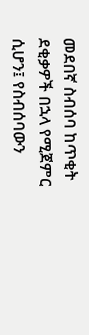መደበኛ ስብሰባ ከጥቂት ደቂቃዎች በኋላ የሚጀምር ሲሆን፤ የስብሰባውን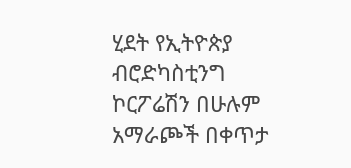ሂደት የኢትዮጵያ ብሮድካስቲንግ ኮርፖሬሽን በሁሉም አማራጮች በቀጥታ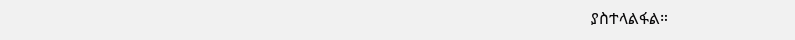ያስተላልፋል።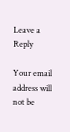Leave a Reply

Your email address will not be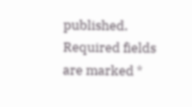published. Required fields are marked *